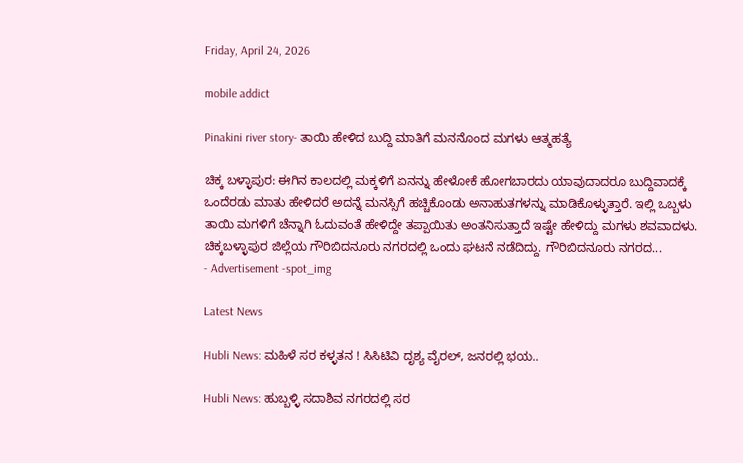Friday, April 24, 2026

mobile addict

Pinakini river story- ತಾಯಿ ಹೇಳಿದ ಬುದ್ದಿ ಮಾತಿಗೆ ಮನನೊಂದ ಮಗಳು ಆತ್ಮಹತ್ಯೆ

ಚಿಕ್ಕ ಬಳ್ಳಾಪುರ: ಈಗಿನ ಕಾಲದಲ್ಲಿ ಮಕ್ಕಳಿಗೆ ಏನನ್ನು ಹೇಳೋಕೆ ಹೋಗಬಾರದು ಯಾವುದಾದರೂ ಬುದ್ದಿವಾದಕ್ಕೆ ಒಂದೆರಡು ಮಾತು ಹೇಳಿದರೆ ಅದನ್ನೆ ಮನಸ್ಸಿಗೆ ಹಚ್ಚಿಕೊಂಡು ಅನಾಹುತಗಳನ್ನು ಮಾಡಿಕೊಳ್ಳುತ್ತಾರೆ. ಇಲ್ಲಿ ಒಬ್ಬಳು ತಾಯಿ ಮಗಳಿಗೆ ಚೆನ್ನಾಗಿ ಓದುವಂತೆ ಹೇಳಿದ್ದೇ ತಪ್ಪಾಯಿತು ಅಂತನಿಸುತ್ತಾದೆ ಇಷ್ಟೇ ಹೇಳಿದ್ದು ಮಗಳು ಶವವಾದಳು. ಚಿಕ್ಕಬಳ್ಳಾಪುರ ಜಿಲ್ಲೆಯ ಗೌರಿಬಿದನೂರು ನಗರದಲ್ಲಿ ಒಂದು ಘಟನೆ ನಡೆದಿದ್ದು. ಗೌರಿಬಿದನೂರು ನಗರದ...
- Advertisement -spot_img

Latest News

Hubli News: ಮಹಿಳೆ ಸರ ಕಳ್ಳತನ ! ಸಿಸಿಟಿವಿ ದೃಶ್ಯ ವೈರಲ್, ಜನರಲ್ಲಿ ಭಯ..

Hubli News: ಹುಬ್ಬಳ್ಳಿ ಸದಾಶಿವ ನಗರದಲ್ಲಿ ಸರ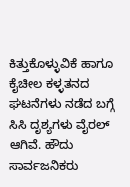ಕಿತ್ತುಕೊಳ್ಳುವಿಕೆ ಹಾಗೂ ಕೈಚೀಲ ಕಳ್ಳತನದ ಘಟನೆಗಳು ನಡೆದ ಬಗ್ಗೆ ಸಿಸಿ ದೃಶ್ಯಗಳು ವೈರಲ್ ಆಗಿವೆ. ಹೌದು ಸಾರ್ವಜನಿಕರು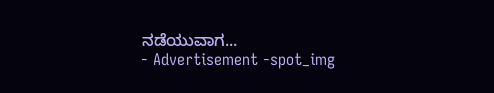ನಡೆಯುವಾಗ...
- Advertisement -spot_img